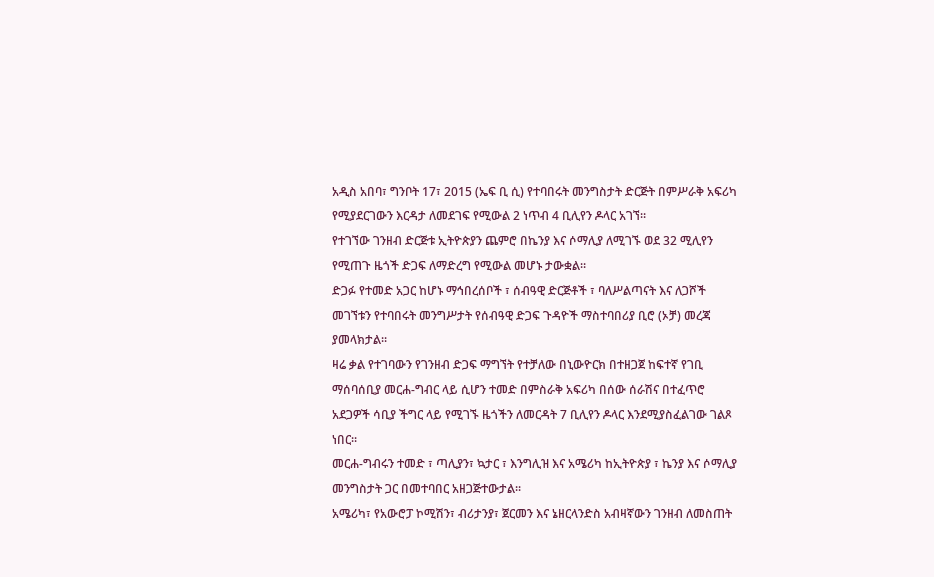አዲስ አበባ፣ ግንቦት 17፣ 2015 (ኤፍ ቢ ሲ) የተባበሩት መንግስታት ድርጅት በምሥራቅ አፍሪካ የሚያደርገውን እርዳታ ለመደገፍ የሚውል 2 ነጥብ 4 ቢሊየን ዶላር አገኘ።
የተገኘው ገንዘብ ድርጅቱ ኢትዮጵያን ጨምሮ በኬንያ እና ሶማሊያ ለሚገኙ ወደ 32 ሚሊየን የሚጠጉ ዜጎች ድጋፍ ለማድረግ የሚውል መሆኑ ታውቋል።
ድጋፉ የተመድ አጋር ከሆኑ ማኅበረሰቦች ፣ ሰብዓዊ ድርጅቶች ፣ ባለሥልጣናት እና ለጋሾች መገኘቱን የተባበሩት መንግሥታት የሰብዓዊ ድጋፍ ጉዳዮች ማስተባበሪያ ቢሮ (ኦቻ) መረጃ ያመላክታል፡፡
ዛሬ ቃል የተገባውን የገንዘብ ድጋፍ ማግኘት የተቻለው በኒውዮርክ በተዘጋጀ ከፍተኛ የገቢ ማሰባሰቢያ መርሐ-ግብር ላይ ሲሆን ተመድ በምስራቅ አፍሪካ በሰው ሰራሽና በተፈጥሮ አደጋዎች ሳቢያ ችግር ላይ የሚገኙ ዜጎችን ለመርዳት 7 ቢሊየን ዶላር እንደሚያስፈልገው ገልጾ ነበር፡፡
መርሐ-ግብሩን ተመድ ፣ ጣሊያን፣ ኳታር ፣ እንግሊዝ እና አሜሪካ ከኢትዮጵያ ፣ ኬንያ እና ሶማሊያ መንግስታት ጋር በመተባበር አዘጋጅተውታል፡፡
አሜሪካ፣ የአውሮፓ ኮሚሽን፣ ብሪታንያ፣ ጀርመን እና ኔዘርላንድስ አብዛኛውን ገንዘብ ለመስጠት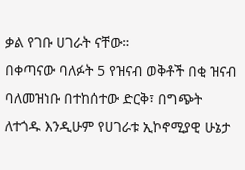ቃል የገቡ ሀገራት ናቸው።
በቀጣናው ባለፉት 5 የዝናብ ወቅቶች በቂ ዝናብ ባለመዝነቡ በተከሰተው ድርቅ፣ በግጭት ለተጎዱ እንዲሁም የሀገራቱ ኢኮኖሚያዊ ሁኔታ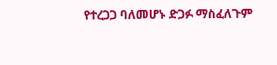የተረጋጋ ባለመሆኑ ድጋፉ ማስፈለጉም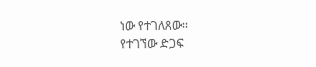ነው የተገለጸው፡፡
የተገኘው ድጋፍ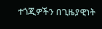ተጎጂዎችን በጊዜያዊነት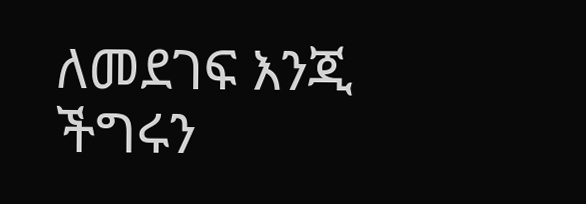ለመደገፍ እንጂ ችግሩን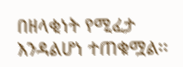በዘላቂነት የሚፈታ እንዳልሆነ ተጠቁሟል፡፡